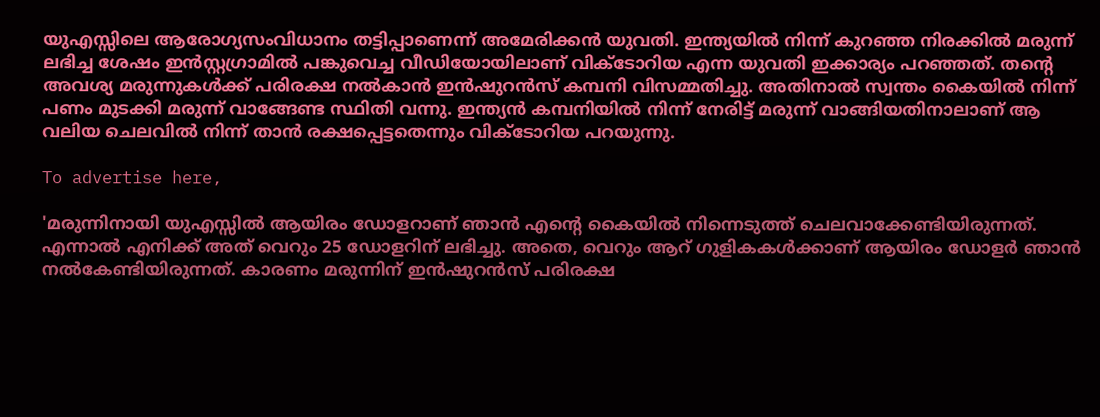യുഎസ്സിലെ ആരോഗ്യസംവിധാനം തട്ടിപ്പാണെന്ന് അമേരിക്കൻ യുവതി. ഇന്ത്യയിൽ നിന്ന് കുറഞ്ഞ നിരക്കിൽ മരുന്ന് ലഭിച്ച ശേഷം ഇൻസ്റ്റഗ്രാമിൽ പങ്കുവെച്ച വീഡിയോയിലാണ് വിക്ടോറിയ എന്ന യുവതി ഇക്കാര്യം പറഞ്ഞത്. തന്റെ അവശ്യ മരുന്നുകൾക്ക് പരിരക്ഷ നൽകാൻ ഇൻഷുറൻസ് കമ്പനി വിസമ്മതിച്ചു. അതിനാൽ സ്വന്തം കൈയിൽ നിന്ന് പണം മുടക്കി മരുന്ന് വാങ്ങേണ്ട സ്ഥിതി വന്നു. ഇന്ത്യൻ കമ്പനിയിൽ നിന്ന് നേരിട്ട് മരുന്ന് വാങ്ങിയതിനാലാണ് ആ വലിയ ചെലവിൽ നിന്ന് താൻ രക്ഷപ്പെട്ടതെന്നും വിക്ടോറിയ പറയുന്നു.

To advertise here,

'മരുന്നിനായി യുഎസ്സിൽ ആയിരം ഡോളറാണ് ഞാൻ എന്റെ കൈയിൽ നിന്നെടുത്ത് ചെലവാക്കേണ്ടിയിരുന്നത്. എന്നാൽ എനിക്ക് അത് വെറും 25 ഡോളറിന് ലഭിച്ചു. അതെ, വെറും ആറ് ഗുളികകൾക്കാണ് ആയിരം ഡോളർ ഞാൻ നൽകേണ്ടിയിരുന്നത്. കാരണം മരുന്നിന് ഇൻഷുറൻസ് പരിരക്ഷ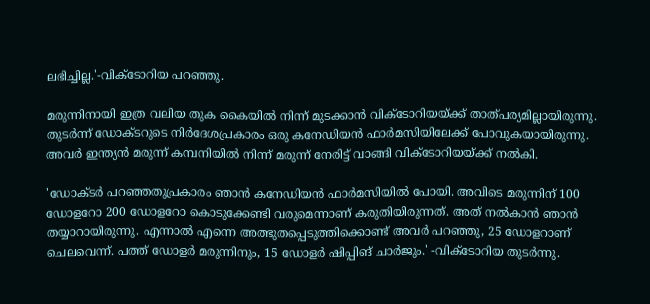ലഭിച്ചില്ല.'-വിക്ടോറിയ പറഞ്ഞു.

മരുന്നിനായി ഇത്ര വലിയ തുക കൈയിൽ നിന്ന് മുടക്കാൻ വിക്ടോറിയയ്ക്ക് താത്പര്യമില്ലായിരുന്നു. തുടർന്ന് ഡോക്ടറുടെ നിർദേശപ്രകാരം ഒരു കനേഡിയൻ ഫാർമസിയിലേക്ക് പോവുകയായിരുന്നു. അവർ ഇന്ത്യൻ മരുന്ന് കമ്പനിയിൽ നിന്ന് മരുന്ന് നേരിട്ട് വാങ്ങി വിക്ടോറിയയ്ക്ക് നൽകി.

'ഡോക്ടർ പറഞ്ഞതുപ്രകാരം ഞാൻ കനേഡിയൻ ഫാർമസിയിൽ പോയി. അവിടെ മരുന്നിന് 100 ഡോളറോ 200 ഡോളറോ കൊടുക്കേണ്ടി വരുമെന്നാണ് കരുതിയിരുന്നത്. അത് നൽകാൻ ഞാൻ തയ്യാറായിരുന്നു. എന്നാൽ എന്നെ അത്ഭുതപ്പെടുത്തിക്കൊണ്ട് അവർ പറഞ്ഞു, 25 ഡോളറാണ് ചെലവെന്ന്. പത്ത് ഡോളർ മരുന്നിനും, 15 ഡോളർ ഷിപ്പിങ് ചാർജും.' -വിക്ടോറിയ തുടർന്നു.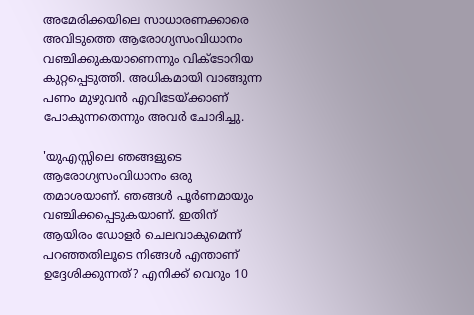അമേരിക്കയിലെ സാധാരണക്കാരെ അവിടുത്തെ ആരോഗ്യസംവിധാനം വഞ്ചിക്കുകയാണെന്നും വിക്ടോറിയ കുറ്റപ്പെടുത്തി. അധികമായി വാങ്ങുന്ന പണം മുഴുവൻ എവിടേയ്ക്കാണ് പോകുന്നതെന്നും അവർ ചോദിച്ചു.

'യുഎസ്സിലെ ഞങ്ങളുടെ ആരോഗ്യസംവിധാനം ഒരു തമാശയാണ്. ഞങ്ങൾ പൂർണമായും വഞ്ചിക്കപ്പെടുകയാണ്. ഇതിന് ആയിരം ഡോളർ ചെലവാകുമെന്ന് പറഞ്ഞതിലൂടെ നിങ്ങൾ എന്താണ് ഉദ്ദേശിക്കുന്നത്? എനിക്ക് വെറും 10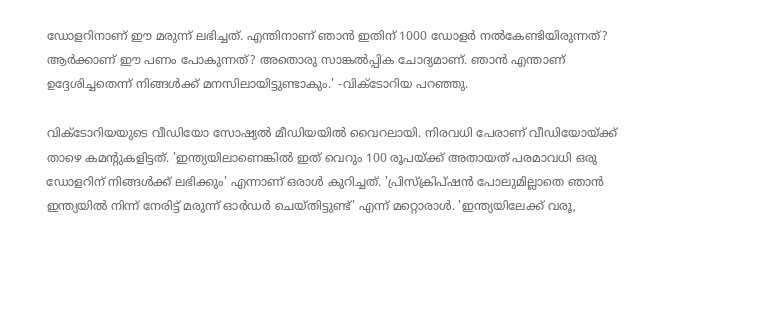ഡോളറിനാണ് ഈ മരുന്ന് ലഭിച്ചത്. എന്തിനാണ് ഞാൻ ഇതിന് 1000 ഡോളർ നൽകേണ്ടിയിരുന്നത്? ആർക്കാണ് ഈ പണം പോകുന്നത്? അതൊരു സാങ്കൽപ്പിക ചോദ്യമാണ്. ഞാൻ എന്താണ് ഉദ്ദേശിച്ചതെന്ന് നിങ്ങൾക്ക് മനസിലായിട്ടുണ്ടാകും.' -വിക്ടോറിയ പറഞ്ഞു.

വിക്ടോറിയയുടെ വീഡിയോ സോഷ്യൽ മീഡിയയിൽ വൈറലായി. നിരവധി പേരാണ് വീഡിയോയ്ക്ക് താഴെ കമന്റുകളിട്ടത്. 'ഇന്ത്യയിലാണെങ്കിൽ ഇത് വെറും 100 രൂപയ്ക്ക് അതായത് പരമാവധി ഒരു ഡോളറിന് നിങ്ങൾക്ക് ലഭിക്കും' എന്നാണ് ഒരാൾ കുറിച്ചത്. 'പ്രിസ്‌ക്രിപ്ഷൻ പോലുമില്ലാതെ ഞാൻ ഇന്ത്യയിൽ നിന്ന് നേരിട്ട് മരുന്ന് ഓർഡർ ചെയ്തിട്ടുണ്ട്' എന്ന് മറ്റൊരാൾ. 'ഇന്ത്യയിലേക്ക് വരൂ,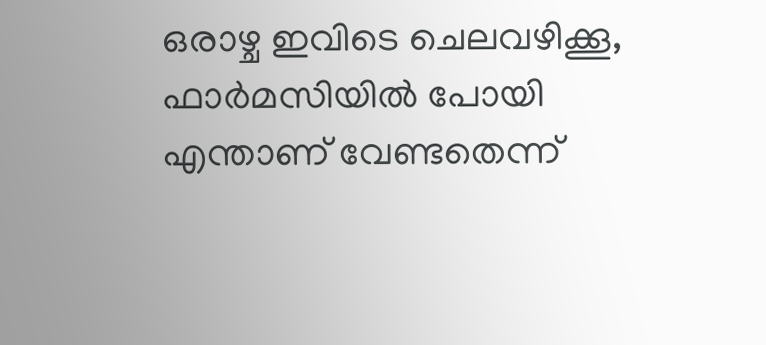ഒരാഴ്ച ഇവിടെ ചെലവഴിക്കൂ, ഫാർമസിയിൽ പോയി എന്താണ് വേണ്ടതെന്ന്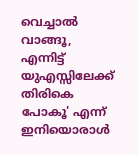വെച്ചാൽ വാങ്ങൂ, എന്നിട്ട് യുഎസ്സിലേക്ക് തിരികെ പോകൂ' എന്ന് ഇനിയൊരാൾ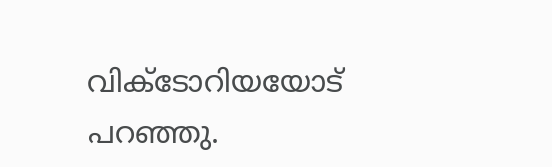വിക്ടോറിയയോട് പറഞ്ഞു.